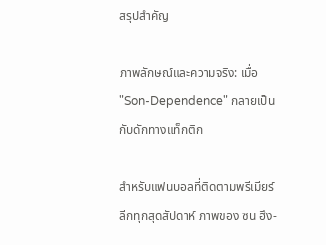สรุปสำคัญ

ภาพลักษณ์และความจริง: เมื่อ "Son-Dependence" กลายเป็นกับดักทางแท็กติก

สำหรับแฟนบอลที่ติดตามพรีเมียร์ลีกทุกสุดสัปดาห์ ภาพของ ซน ฮึง-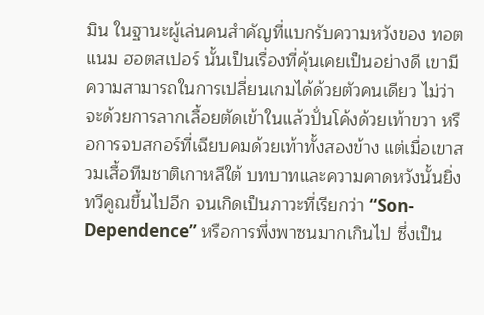มิน ในฐานะผู้เล่นคนสำคัญที่แบกรับความหวังของ ทอตแนม ฮอตสเปอร์ นั้นเป็นเรื่องที่คุ้นเคยเป็นอย่างดี เขามีความสามารถในการเปลี่ยนเกมได้ด้วยตัวคนเดียว ไม่ว่าจะด้วยการลากเลื้อยตัดเข้าในแล้วปั่นโค้งด้วยเท้าขวา หรือการจบสกอร์ที่เฉียบคมด้วยเท้าทั้งสองข้าง แต่เมื่อเขาสวมเสื้อทีมชาติเกาหลีใต้ บทบาทและความคาดหวังนั้นยิ่งทวีคูณขึ้นไปอีก จนเกิดเป็นภาวะที่เรียกว่า “Son-Dependence” หรือการพึ่งพาซนมากเกินไป ซึ่งเป็น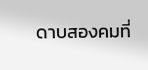ดาบสองคมที่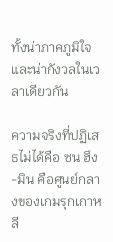ทั้งน่าภาคภูมิใจและน่ากังวลในเวลาเดียวกัน

ความจริงที่ปฏิเสธไม่ได้คือ ซน ฮึง-มิน คือศูนย์กลางของเกมรุกเกาหลี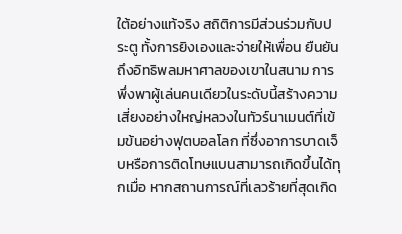ใต้อย่างแท้จริง สถิติการมีส่วนร่วมกับประตู ทั้งการยิงเองและจ่ายให้เพื่อน ยืนยันถึงอิทธิพลมหาศาลของเขาในสนาม การพึ่งพาผู้เล่นคนเดียวในระดับนี้สร้างความเสี่ยงอย่างใหญ่หลวงในทัวร์นาเมนต์ที่เข้มข้นอย่างฟุตบอลโลก ที่ซึ่งอาการบาดเจ็บหรือการติดโทษแบนสามารถเกิดขึ้นได้ทุกเมื่อ หากสถานการณ์ที่เลวร้ายที่สุดเกิด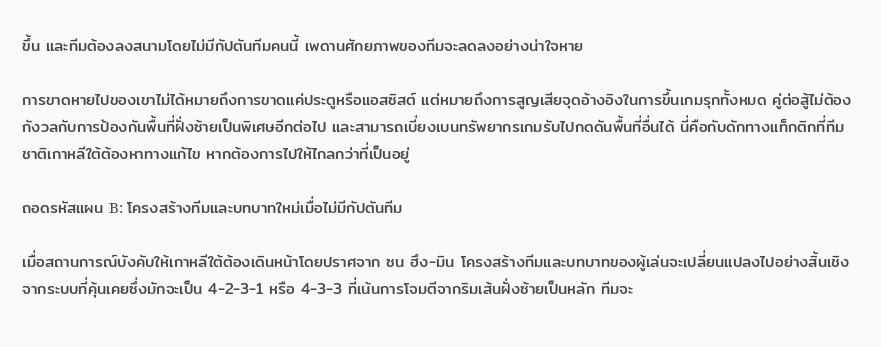ขึ้น และทีมต้องลงสนามโดยไม่มีกัปตันทีมคนนี้ เพดานศักยภาพของทีมจะลดลงอย่างน่าใจหาย

การขาดหายไปของเขาไม่ได้หมายถึงการขาดแค่ประตูหรือแอสซิสต์ แต่หมายถึงการสูญเสียจุดอ้างอิงในการขึ้นเกมรุกทั้งหมด คู่ต่อสู้ไม่ต้องกังวลกับการป้องกันพื้นที่ฝั่งซ้ายเป็นพิเศษอีกต่อไป และสามารถเบี่ยงเบนทรัพยากรเกมรับไปกดดันพื้นที่อื่นได้ นี่คือกับดักทางแท็กติกที่ทีมชาติเกาหลีใต้ต้องหาทางแก้ไข หากต้องการไปให้ไกลกว่าที่เป็นอยู่

ถอดรหัสแผน B: โครงสร้างทีมและบทบาทใหม่เมื่อไม่มีกัปตันทีม

เมื่อสถานการณ์บังคับให้เกาหลีใต้ต้องเดินหน้าโดยปราศจาก ซน ฮึง-มิน โครงสร้างทีมและบทบาทของผู้เล่นจะเปลี่ยนแปลงไปอย่างสิ้นเชิง จากระบบที่คุ้นเคยซึ่งมักจะเป็น 4-2-3-1 หรือ 4-3-3 ที่เน้นการโจมตีจากริมเส้นฝั่งซ้ายเป็นหลัก ทีมจะ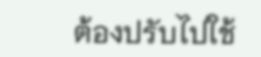ต้องปรับไปใช้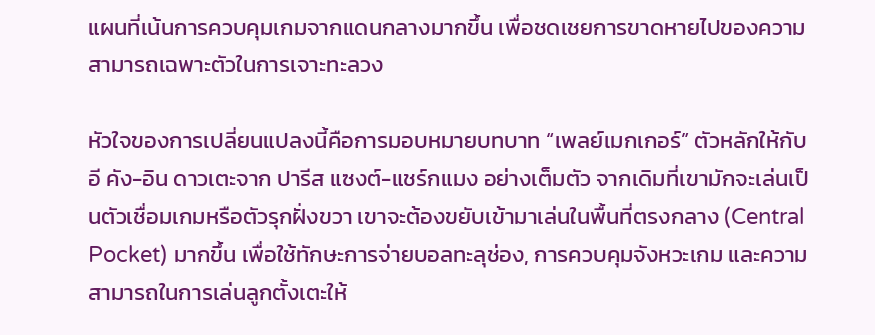แผนที่เน้นการควบคุมเกมจากแดนกลางมากขึ้น เพื่อชดเชยการขาดหายไปของความสามารถเฉพาะตัวในการเจาะทะลวง

หัวใจของการเปลี่ยนแปลงนี้คือการมอบหมายบทบาท “เพลย์เมกเกอร์” ตัวหลักให้กับ อี คัง-อิน ดาวเตะจาก ปารีส แซงต์-แชร์กแมง อย่างเต็มตัว จากเดิมที่เขามักจะเล่นเป็นตัวเชื่อมเกมหรือตัวรุกฝั่งขวา เขาจะต้องขยับเข้ามาเล่นในพื้นที่ตรงกลาง (Central Pocket) มากขึ้น เพื่อใช้ทักษะการจ่ายบอลทะลุช่อง, การควบคุมจังหวะเกม และความสามารถในการเล่นลูกตั้งเตะให้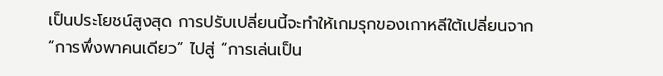เป็นประโยชน์สูงสุด การปรับเปลี่ยนนี้จะทำให้เกมรุกของเกาหลีใต้เปลี่ยนจาก “การพึ่งพาคนเดียว” ไปสู่ “การเล่นเป็น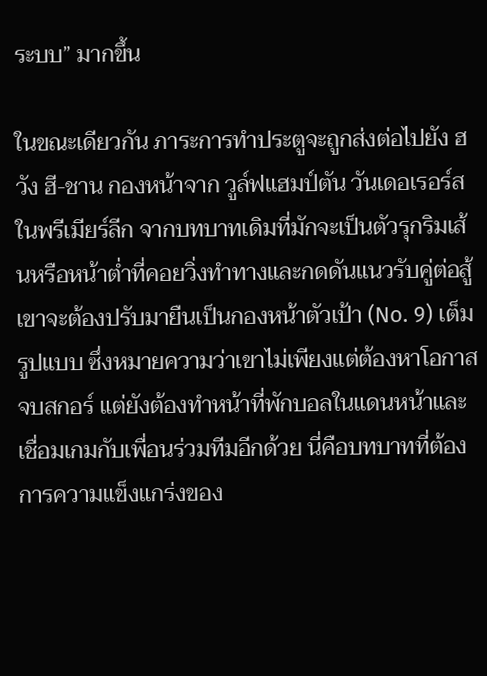ระบบ” มากขึ้น

ในขณะเดียวกัน ภาระการทำประตูจะถูกส่งต่อไปยัง ฮวัง ฮี-ชาน กองหน้าจาก วูล์ฟแฮมป์ตัน วันเดอเรอร์ส ในพรีเมียร์ลีก จากบทบาทเดิมที่มักจะเป็นตัวรุกริมเส้นหรือหน้าต่ำที่คอยวิ่งทำทางและกดดันแนวรับคู่ต่อสู้ เขาจะต้องปรับมายืนเป็นกองหน้าตัวเป้า (No. 9) เต็มรูปแบบ ซึ่งหมายความว่าเขาไม่เพียงแต่ต้องหาโอกาสจบสกอร์ แต่ยังต้องทำหน้าที่พักบอลในแดนหน้าและเชื่อมเกมกับเพื่อนร่วมทีมอีกด้วย นี่คือบทบาทที่ต้องการความแข็งแกร่งของ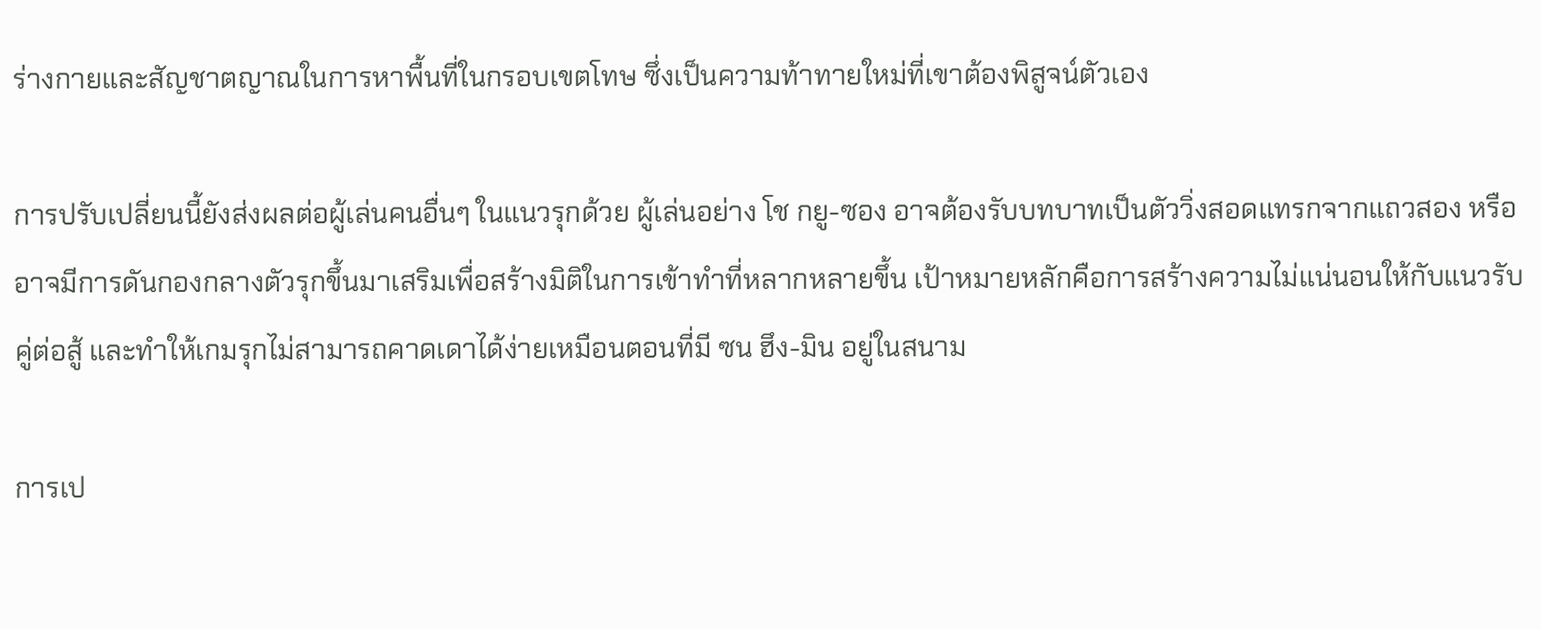ร่างกายและสัญชาตญาณในการหาพื้นที่ในกรอบเขตโทษ ซึ่งเป็นความท้าทายใหม่ที่เขาต้องพิสูจน์ตัวเอง

การปรับเปลี่ยนนี้ยังส่งผลต่อผู้เล่นคนอื่นๆ ในแนวรุกด้วย ผู้เล่นอย่าง โช กยู-ซอง อาจต้องรับบทบาทเป็นตัววิ่งสอดแทรกจากแถวสอง หรืออาจมีการดันกองกลางตัวรุกขึ้นมาเสริมเพื่อสร้างมิติในการเข้าทำที่หลากหลายขึ้น เป้าหมายหลักคือการสร้างความไม่แน่นอนให้กับแนวรับคู่ต่อสู้ และทำให้เกมรุกไม่สามารถคาดเดาได้ง่ายเหมือนตอนที่มี ซน ฮึง-มิน อยู่ในสนาม

การเป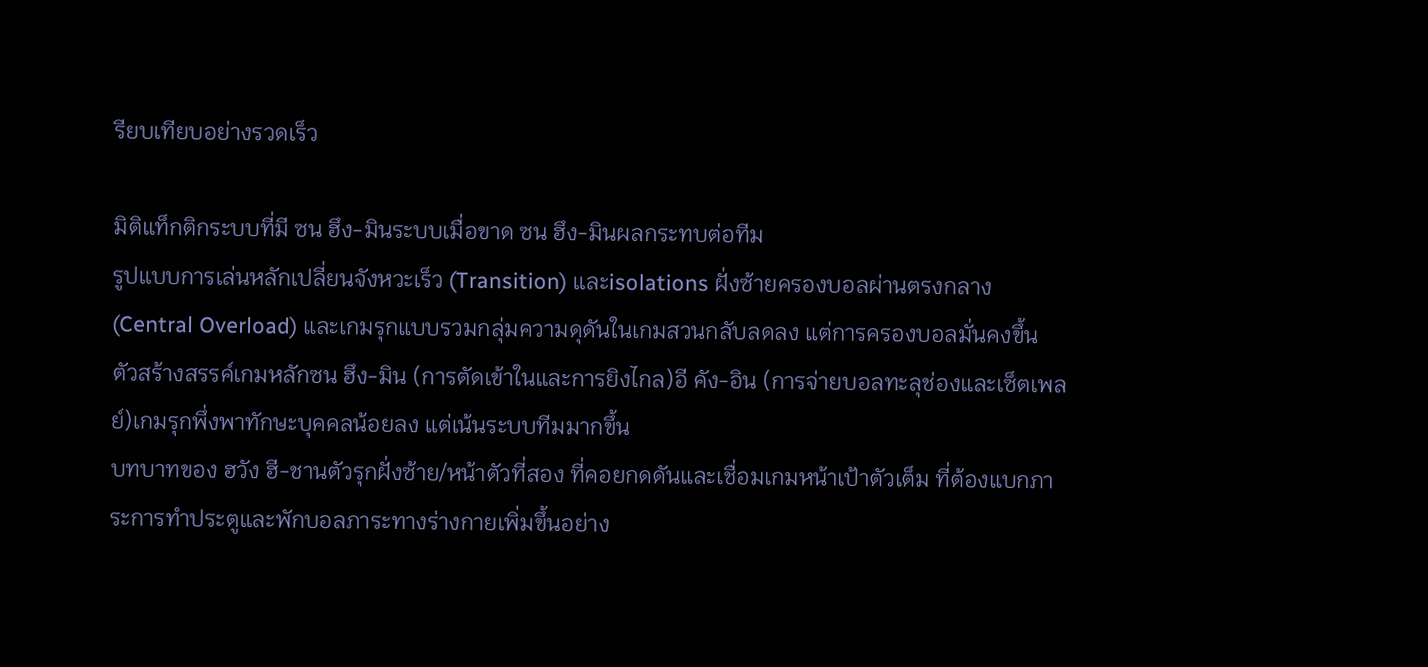รียบเทียบอย่างรวดเร็ว

มิติแท็กติกระบบที่มี ซน ฮึง-มินระบบเมื่อขาด ซน ฮึง-มินผลกระทบต่อทีม
รูปแบบการเล่นหลักเปลี่ยนจังหวะเร็ว (Transition) และisolations ฝั่งซ้ายครองบอลผ่านตรงกลาง (Central Overload) และเกมรุกแบบรวมกลุ่มความดุดันในเกมสวนกลับลดลง แต่การครองบอลมั่นคงขึ้น
ตัวสร้างสรรค์เกมหลักซน ฮึง-มิน (การตัดเข้าในและการยิงไกล)อี คัง-อิน (การจ่ายบอลทะลุช่องและเซ็ตเพลย์)เกมรุกพึ่งพาทักษะบุคคลน้อยลง แต่เน้นระบบทีมมากขึ้น
บทบาทของ ฮวัง ฮี-ชานตัวรุกฝั่งซ้าย/หน้าตัวที่สอง ที่คอยกดดันและเชื่อมเกมหน้าเป้าตัวเต็ม ที่ต้องแบกภาระการทำประตูและพักบอลภาระทางร่างกายเพิ่มขึ้นอย่าง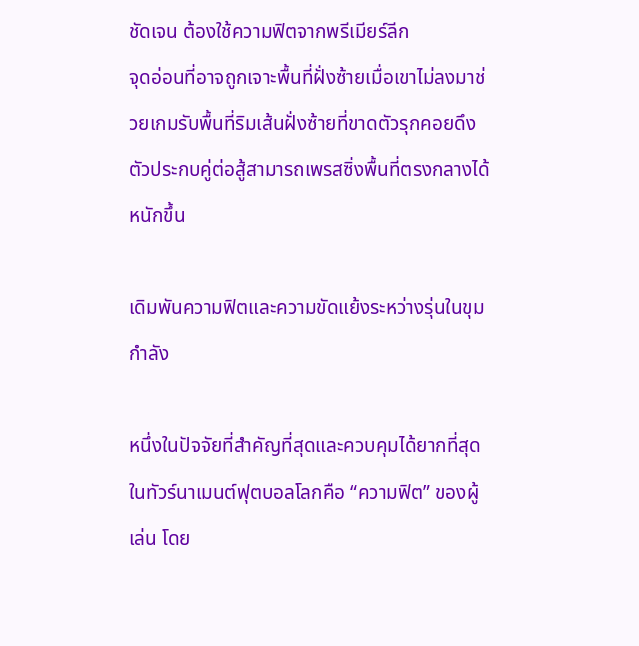ชัดเจน ต้องใช้ความฟิตจากพรีเมียร์ลีก
จุดอ่อนที่อาจถูกเจาะพื้นที่ฝั่งซ้ายเมื่อเขาไม่ลงมาช่วยเกมรับพื้นที่ริมเส้นฝั่งซ้ายที่ขาดตัวรุกคอยดึงตัวประกบคู่ต่อสู้สามารถเพรสซิ่งพื้นที่ตรงกลางได้หนักขึ้น

เดิมพันความฟิตและความขัดแย้งระหว่างรุ่นในขุมกำลัง

หนึ่งในปัจจัยที่สำคัญที่สุดและควบคุมได้ยากที่สุดในทัวร์นาเมนต์ฟุตบอลโลกคือ “ความฟิต” ของผู้เล่น โดย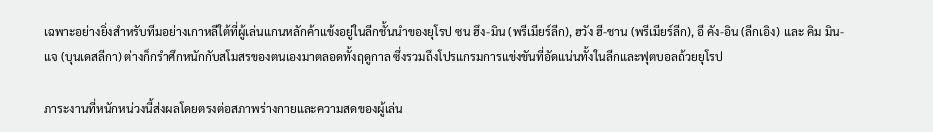เฉพาะอย่างยิ่งสำหรับทีมอย่างเกาหลีใต้ที่ผู้เล่นแกนหลักค้าแข้งอยู่ในลีกชั้นนำของยุโรป ซน ฮึง-มิน (พรีเมียร์ลีก), ฮวัง ฮี-ชาน (พรีเมียร์ลีก), อี คัง-อิน (ลีกเอิง) และ คิม มิน-แจ (บุนเดสลีกา) ต่างก็กรำศึกหนักกับสโมสรของตนเองมาตลอดทั้งฤดูกาล ซึ่งรวมถึงโปรแกรมการแข่งขันที่อัดแน่นทั้งในลีกและฟุตบอลถ้วยยุโรป

ภาระงานที่หนักหน่วงนี้ส่งผลโดยตรงต่อสภาพร่างกายและความสดของผู้เล่น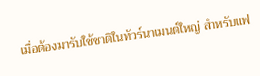เมื่อต้องมารับใช้ชาติในทัวร์นาเมนต์ใหญ่ สำหรับแฟ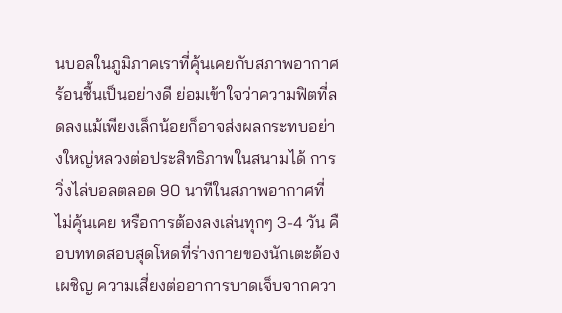นบอลในภูมิภาคเราที่คุ้นเคยกับสภาพอากาศร้อนชื้นเป็นอย่างดี ย่อมเข้าใจว่าความฟิตที่ลดลงแม้เพียงเล็กน้อยก็อาจส่งผลกระทบอย่างใหญ่หลวงต่อประสิทธิภาพในสนามได้ การวิ่งไล่บอลตลอด 90 นาทีในสภาพอากาศที่ไม่คุ้นเคย หรือการต้องลงเล่นทุกๆ 3-4 วัน คือบททดสอบสุดโหดที่ร่างกายของนักเตะต้องเผชิญ ความเสี่ยงต่ออาการบาดเจ็บจากควา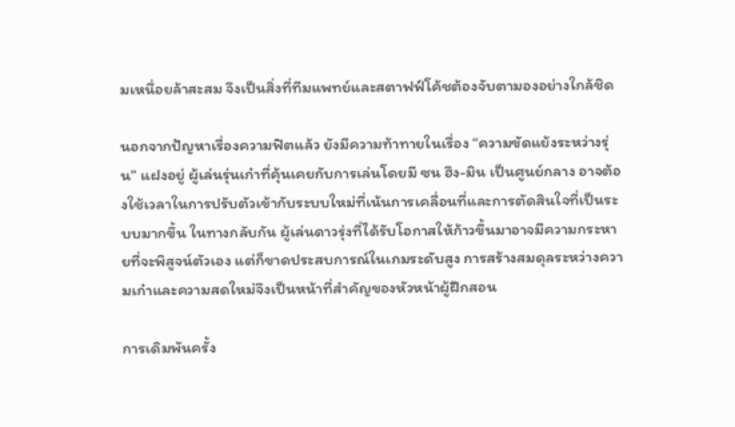มเหนื่อยล้าสะสม จึงเป็นสิ่งที่ทีมแพทย์และสตาฟฟ์โค้ชต้องจับตามองอย่างใกล้ชิด

นอกจากปัญหาเรื่องความฟิตแล้ว ยังมีความท้าทายในเรื่อง “ความขัดแย้งระหว่างรุ่น” แฝงอยู่ ผู้เล่นรุ่นเก๋าที่คุ้นเคยกับการเล่นโดยมี ซน ฮึง-มิน เป็นศูนย์กลาง อาจต้องใช้เวลาในการปรับตัวเข้ากับระบบใหม่ที่เน้นการเคลื่อนที่และการตัดสินใจที่เป็นระบบมากขึ้น ในทางกลับกัน ผู้เล่นดาวรุ่งที่ได้รับโอกาสให้ก้าวขึ้นมาอาจมีความกระหายที่จะพิสูจน์ตัวเอง แต่ก็ขาดประสบการณ์ในเกมระดับสูง การสร้างสมดุลระหว่างความเก๋าและความสดใหม่จึงเป็นหน้าที่สำคัญของหัวหน้าผู้ฝึกสอน

การเดิมพันครั้ง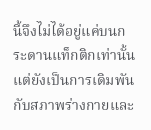นี้จึงไม่ได้อยู่แค่บนกระดานแท็กติกเท่านั้น แต่ยังเป็นการเดิมพันกับสภาพร่างกายและ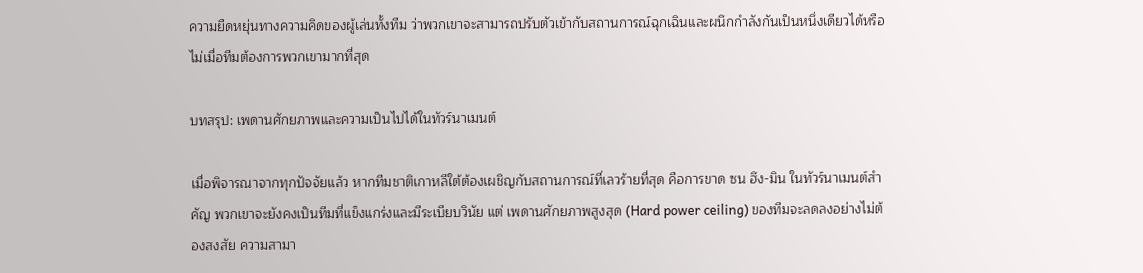ความยืดหยุ่นทางความคิดของผู้เล่นทั้งทีม ว่าพวกเขาจะสามารถปรับตัวเข้ากับสถานการณ์ฉุกเฉินและผนึกกำลังกันเป็นหนึ่งเดียวได้หรือไม่เมื่อทีมต้องการพวกเขามากที่สุด

บทสรุป: เพดานศักยภาพและความเป็นไปได้ในทัวร์นาเมนต์

เมื่อพิจารณาจากทุกปัจจัยแล้ว หากทีมชาติเกาหลีใต้ต้องเผชิญกับสถานการณ์ที่เลวร้ายที่สุด คือการขาด ซน ฮึง-มิน ในทัวร์นาเมนต์สำคัญ พวกเขาจะยังคงเป็นทีมที่แข็งแกร่งและมีระเบียบวินัย แต่ เพดานศักยภาพสูงสุด (Hard power ceiling) ของทีมจะลดลงอย่างไม่ต้องสงสัย ความสามา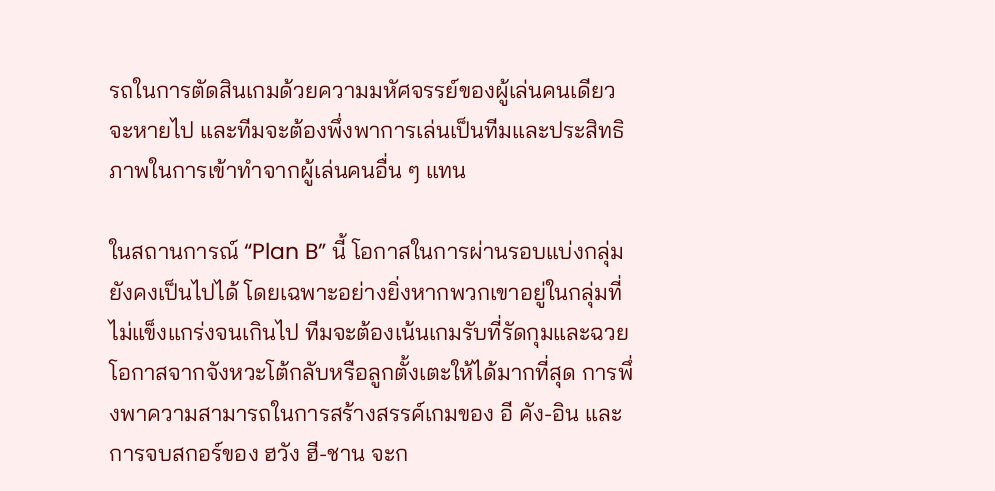รถในการตัดสินเกมด้วยความมหัศจรรย์ของผู้เล่นคนเดียวจะหายไป และทีมจะต้องพึ่งพาการเล่นเป็นทีมและประสิทธิภาพในการเข้าทำจากผู้เล่นคนอื่น ๆ แทน

ในสถานการณ์ “Plan B” นี้ โอกาสในการผ่านรอบแบ่งกลุ่มยังคงเป็นไปได้ โดยเฉพาะอย่างยิ่งหากพวกเขาอยู่ในกลุ่มที่ไม่แข็งแกร่งจนเกินไป ทีมจะต้องเน้นเกมรับที่รัดกุมและฉวยโอกาสจากจังหวะโต้กลับหรือลูกตั้งเตะให้ได้มากที่สุด การพึ่งพาความสามารถในการสร้างสรรค์เกมของ อี คัง-อิน และการจบสกอร์ของ ฮวัง ฮี-ชาน จะก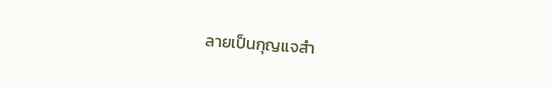ลายเป็นกุญแจสำ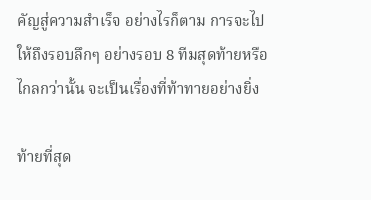คัญสู่ความสำเร็จ อย่างไรก็ตาม การจะไปให้ถึงรอบลึกๆ อย่างรอบ 8 ทีมสุดท้ายหรือไกลกว่านั้น จะเป็นเรื่องที่ท้าทายอย่างยิ่ง

ท้ายที่สุด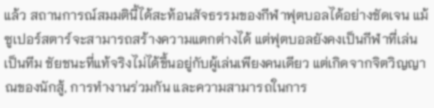แล้ว สถานการณ์สมมตินี้ได้สะท้อนสัจธรรมของกีฬาฟุตบอลได้อย่างชัดเจน แม้ซูเปอร์สตาร์จะสามารถสร้างความแตกต่างได้ แต่ฟุตบอลยังคงเป็นกีฬาที่เล่นเป็นทีม ชัยชนะที่แท้จริงไม่ได้ขึ้นอยู่กับผู้เล่นเพียงคนเดียว แต่เกิดจากจิตวิญญาณของนักสู้, การทำงานร่วมกัน และความสามารถในการ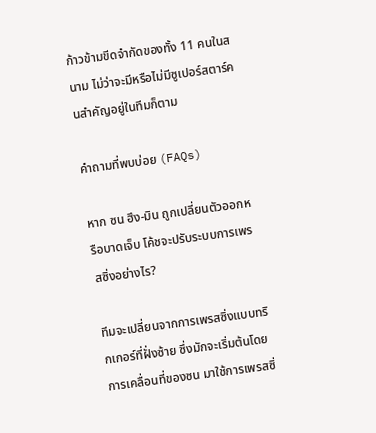ก้าวข้ามขีดจำกัดของทั้ง 11 คนในสนาม ไม่ว่าจะมีหรือไม่มีซูเปอร์สตาร์คนสำคัญอยู่ในทีมก็ตาม

คำถามที่พบบ่อย (FAQs)

หาก ซน ฮึง-มิน ถูกเปลี่ยนตัวออกหรือบาดเจ็บ โค้ชจะปรับระบบการเพรสซิ่งอย่างไร?

ทีมจะเปลี่ยนจากการเพรสซิ่งแบบทริกเกอร์ที่ฝั่งซ้าย ซึ่งมักจะเริ่มต้นโดยการเคลื่อนที่ของซน มาใช้การเพรสซิ่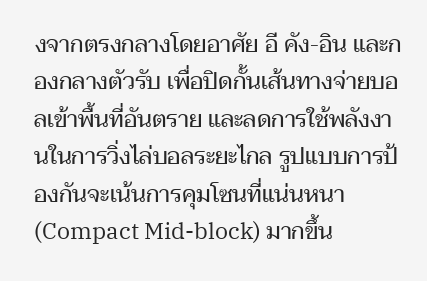งจากตรงกลางโดยอาศัย อี คัง-อิน และกองกลางตัวรับ เพื่อปิดกั้นเส้นทางจ่ายบอลเข้าพื้นที่อันตราย และลดการใช้พลังงานในการวิ่งไล่บอลระยะไกล รูปแบบการป้องกันจะเน้นการคุมโซนที่แน่นหนา (Compact Mid-block) มากขึ้น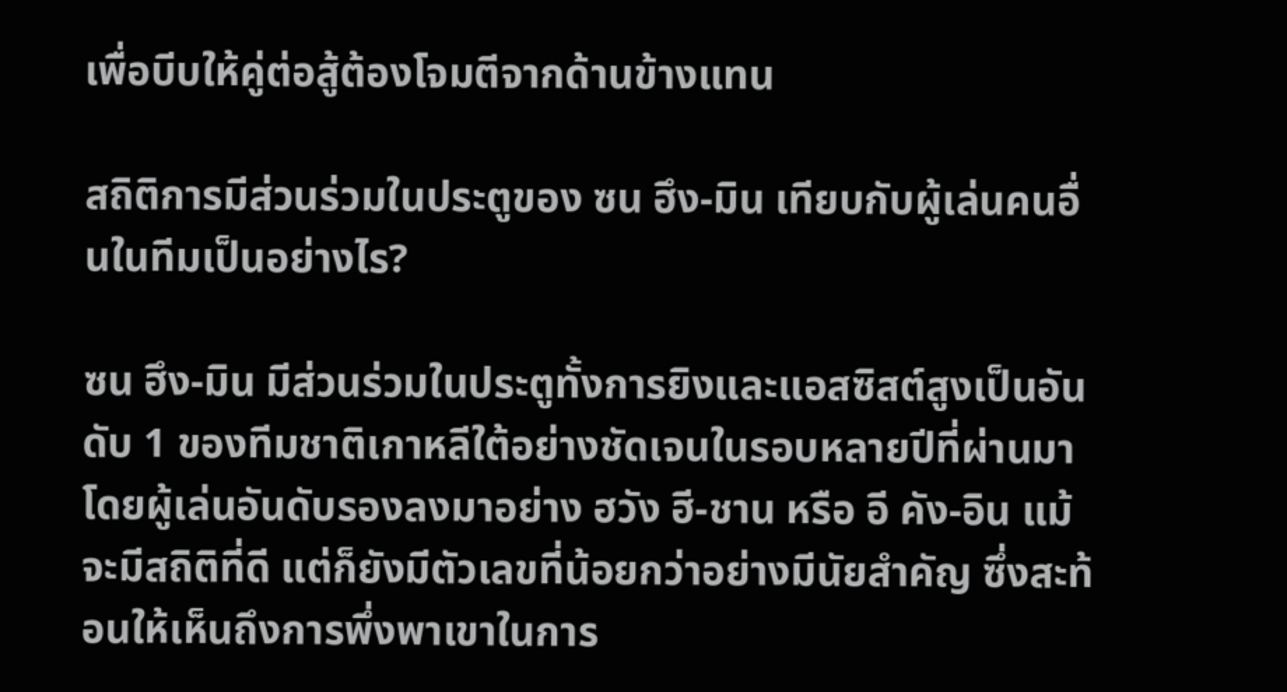เพื่อบีบให้คู่ต่อสู้ต้องโจมตีจากด้านข้างแทน

สถิติการมีส่วนร่วมในประตูของ ซน ฮึง-มิน เทียบกับผู้เล่นคนอื่นในทีมเป็นอย่างไร?

ซน ฮึง-มิน มีส่วนร่วมในประตูทั้งการยิงและแอสซิสต์สูงเป็นอันดับ 1 ของทีมชาติเกาหลีใต้อย่างชัดเจนในรอบหลายปีที่ผ่านมา โดยผู้เล่นอันดับรองลงมาอย่าง ฮวัง ฮี-ชาน หรือ อี คัง-อิน แม้จะมีสถิติที่ดี แต่ก็ยังมีตัวเลขที่น้อยกว่าอย่างมีนัยสำคัญ ซึ่งสะท้อนให้เห็นถึงการพึ่งพาเขาในการ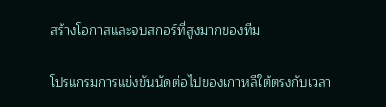สร้างโอกาสและจบสกอร์ที่สูงมากของทีม

โปรแกรมการแข่งขันนัดต่อไปของเกาหลีใต้ตรงกับเวลา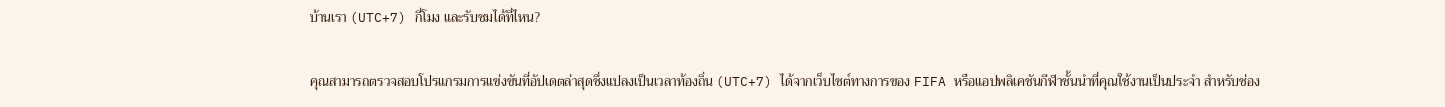บ้านเรา (UTC+7) กี่โมง และรับชมได้ที่ไหน?

คุณสามารถตรวจสอบโปรแกรมการแข่งขันที่อัปเดตล่าสุดซึ่งแปลงเป็นเวลาท้องถิ่น (UTC+7) ได้จากเว็บไซต์ทางการของ FIFA หรือแอปพลิเคชันกีฬาชั้นนำที่คุณใช้งานเป็นประจำ สำหรับช่อง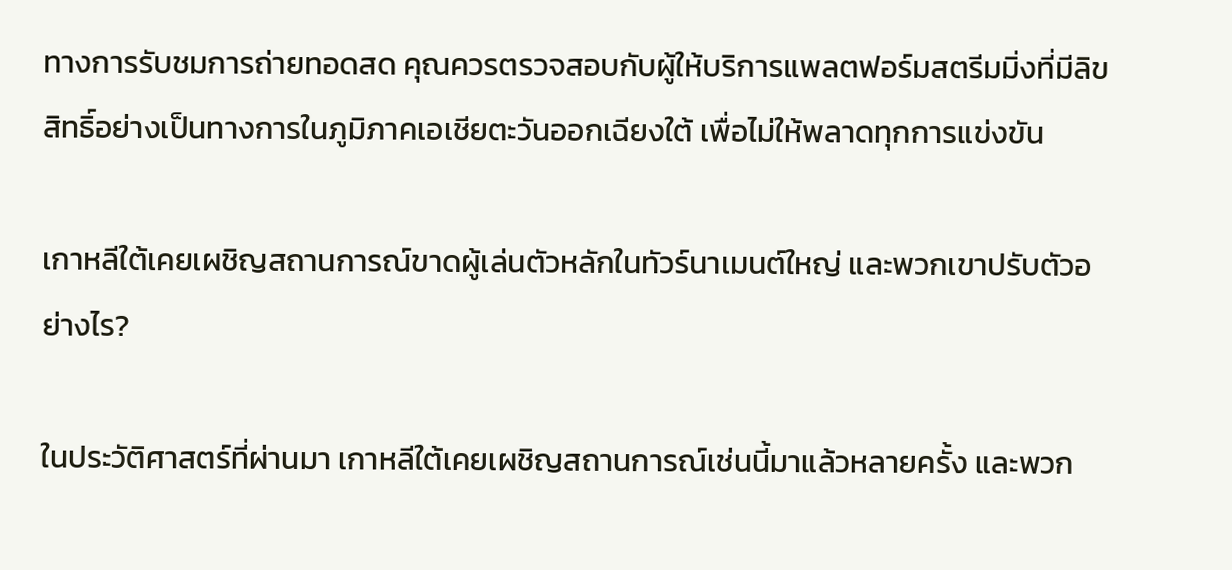ทางการรับชมการถ่ายทอดสด คุณควรตรวจสอบกับผู้ให้บริการแพลตฟอร์มสตรีมมิ่งที่มีลิขสิทธิ์อย่างเป็นทางการในภูมิภาคเอเชียตะวันออกเฉียงใต้ เพื่อไม่ให้พลาดทุกการแข่งขัน

เกาหลีใต้เคยเผชิญสถานการณ์ขาดผู้เล่นตัวหลักในทัวร์นาเมนต์ใหญ่ และพวกเขาปรับตัวอย่างไร?

ในประวัติศาสตร์ที่ผ่านมา เกาหลีใต้เคยเผชิญสถานการณ์เช่นนี้มาแล้วหลายครั้ง และพวก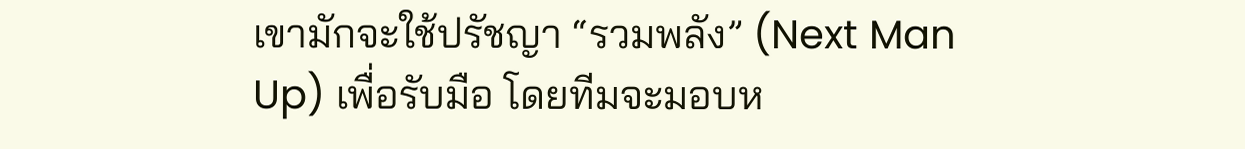เขามักจะใช้ปรัชญา “รวมพลัง” (Next Man Up) เพื่อรับมือ โดยทีมจะมอบห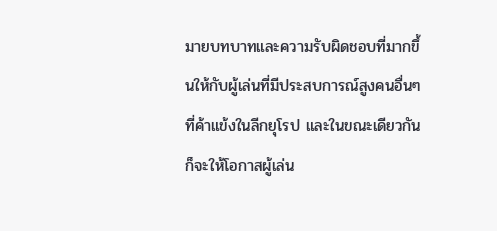มายบทบาทและความรับผิดชอบที่มากขึ้นให้กับผู้เล่นที่มีประสบการณ์สูงคนอื่นๆ ที่ค้าแข้งในลีกยุโรป และในขณะเดียวกันก็จะให้โอกาสผู้เล่น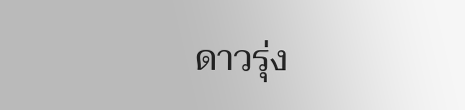ดาวรุ่ง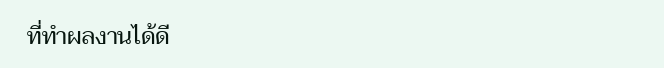ที่ทำผลงานได้ดี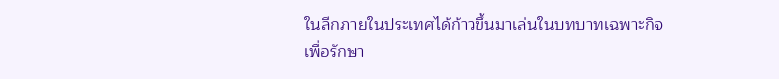ในลีกภายในประเทศได้ก้าวขึ้นมาเล่นในบทบาทเฉพาะกิจเพื่อรักษา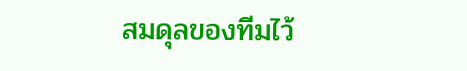สมดุลของทีมไว้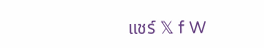แชร์ 𝕏 f W